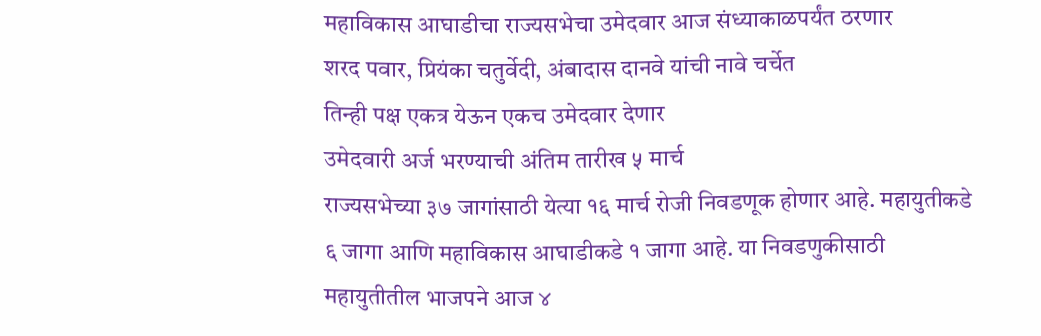महाविकास आघाडीचा राज्यसभेचा उमेदवार आज संध्याकाळपर्यंत ठरणार
शरद पवार, प्रियंका चतुर्वेदी, अंबादास दानवे यांची नावे चर्चेत
तिन्ही पक्ष एकत्र येऊन एकच उमेदवार देणार
उमेदवारी अर्ज भरण्याची अंतिम तारीख ५ मार्च
राज्यसभेच्या ३७ जागांसाठी येत्या १६ मार्च रोजी निवडणूक होणार आहे. महायुतीकडे ६ जागा आणि महाविकास आघाडीकडे १ जागा आहे. या निवडणुकीसाठी महायुतीतील भाजपने आज ४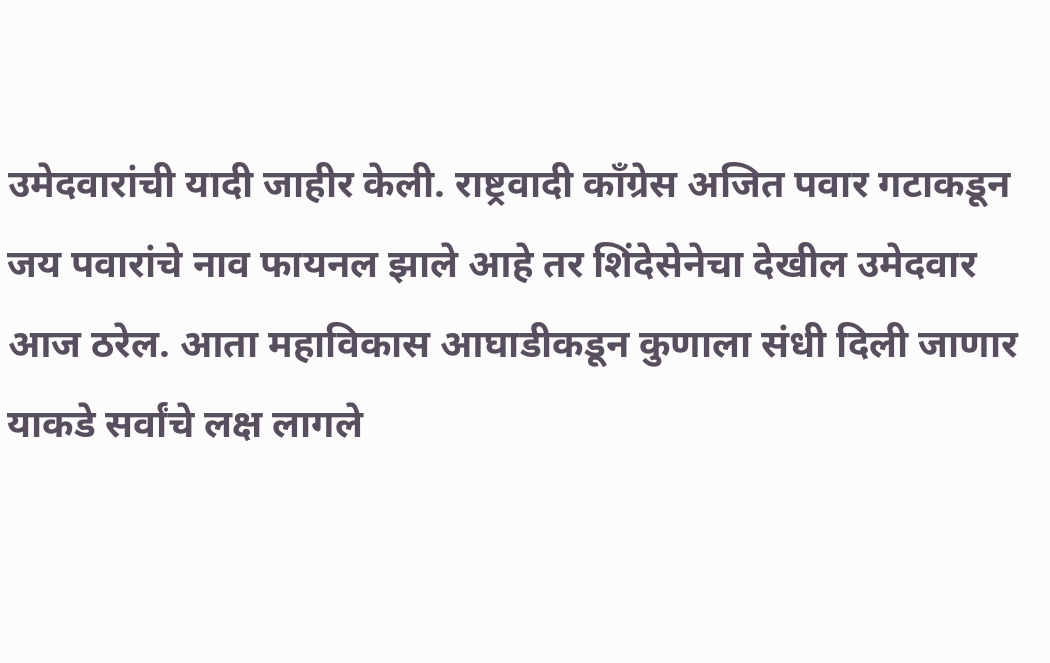उमेदवारांची यादी जाहीर केली. राष्ट्रवादी काँग्रेस अजित पवार गटाकडून जय पवारांचे नाव फायनल झाले आहे तर शिंदेसेनेचा देखील उमेदवार आज ठरेल. आता महाविकास आघाडीकडून कुणाला संधी दिली जाणार याकडे सर्वांचे लक्ष लागले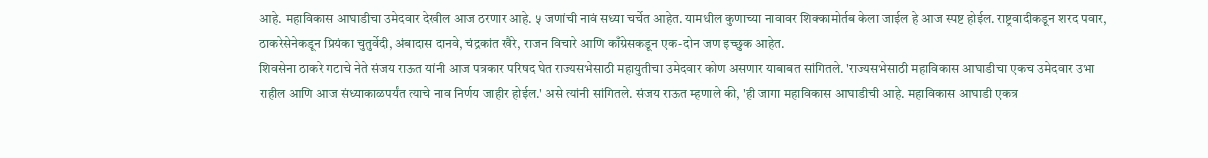आहे. महाविकास आघाडीचा उमेदवार देखील आज ठरणार आहे. ५ जणांची नावं सध्या चर्चेत आहेत. यामधील कुणाच्या नावावर शिक्कामोर्तब केला जाईल हे आज स्पष्ट होईल. राष्ट्रवादीकडून शरद पवार, ठाकरेसेनेकडून प्रियंका चुतुर्वेदी, अंबादास दानवे, चंद्रकांत खैरे, राजन विचारे आणि काँग्रेसकडून एक-दोन जण इच्छुक आहेत.
शिवसेना ठाकरे गटाचे नेते संजय राऊत यांनी आज पत्रकार परिषद घेत राज्यसभेसाठी महायुतीचा उमेदवार कोण असणार याबाबत सांगितले. 'राज्यसभेसाठी महाविकास आघाडीचा एकच उमेदवार उभा राहील आणि आज संध्याकाळपर्यंत त्याचे नाव निर्णय जाहीर होईल.' असे त्यांनी सांगितले. संजय राऊत म्हणाले की, 'ही जागा महाविकास आघाडीची आहे. महाविकास आघाडी एकत्र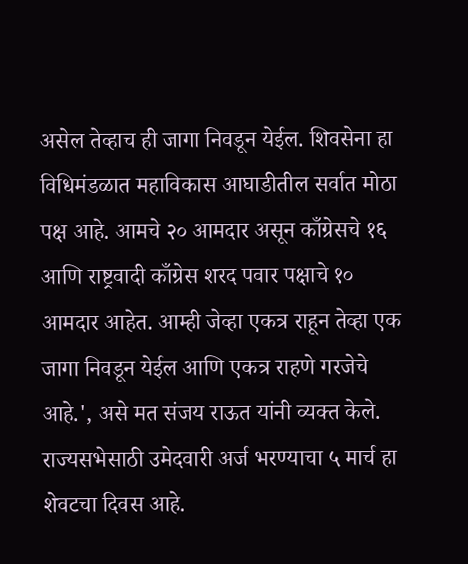असेल तेव्हाच ही जागा निवडून येईल. शिवसेना हा विधिमंडळात महाविकास आघाडीतील सर्वात मोठा पक्ष आहे. आमचे २० आमदार असून काँग्रेसचे १६ आणि राष्ट्रवादी काँग्रेस शरद पवार पक्षाचे १० आमदार आहेत. आम्ही जेव्हा एकत्र राहून तेव्हा एक जागा निवडून येईल आणि एकत्र राहणे गरजेचे आहे.', असे मत संजय राऊत यांनी व्यक्त केले.
राज्यसभेसाठी उमेदवारी अर्ज भरण्याचा ५ मार्च हा शेवटचा दिवस आहे.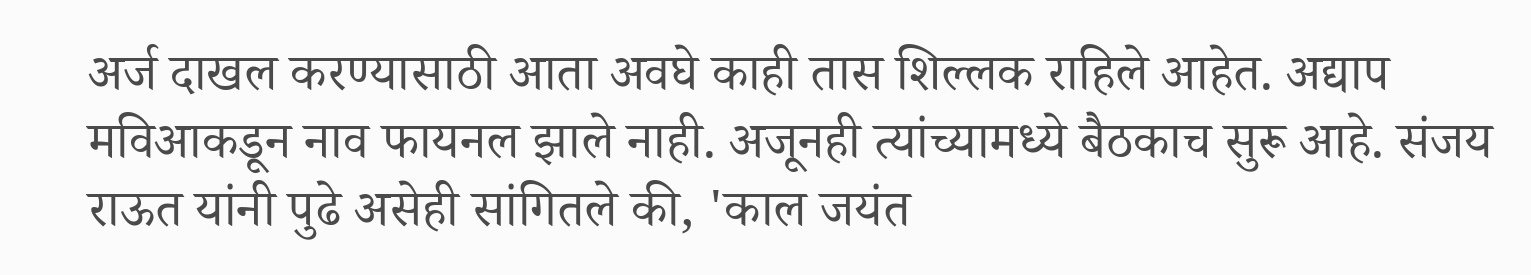अर्ज दाखल करण्यासाठी आता अवघे काही तास शिल्लक राहिले आहेत. अद्याप मविआकडून नाव फायनल झाले नाही. अजूनही त्यांच्यामध्ये बैठकाच सुरू आहे. संजय राऊत यांनी पुढे असेही सांगितले की, 'काल जयंत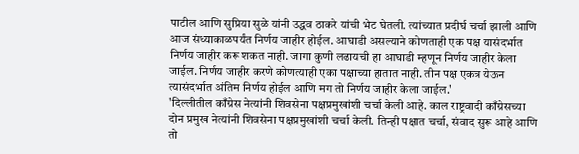पाटील आणि सुप्रिया सुळे यांनी उद्धव ठाकरे यांची भेट घेतली. त्यांच्यात प्रदीर्घ चर्चा झाली आणि आज संध्याकाळपर्यंत निर्णय जाहीर होईल. आघाडी असल्याने कोणताही एक पक्ष यासंदर्भात निर्णय जाहीर करू शकत नाही. जागा कुणी लढायची हा आघाडी म्हणून निर्णय जाहीर केला जाईल. निर्णय जाहीर करणे कोणत्याही एका पक्षाच्या हातात नाही. तीन पक्ष एकत्र येऊन त्यासंदर्भात अंतिम निर्णय होईल आणि मग तो निर्णय जाहीर केला जाईल.'
'दिल्लीतील काँग्रेस नेत्यांनी शिवसेना पक्षप्रमुखांशी चर्चा केली आहे. काल राष्ट्रवादी काँग्रेसच्या दोन प्रमुख नेत्यांनी शिवसेना पक्षप्रमुखांशी चर्चा केली. तिन्ही पक्षात चर्चा, संवाद सुरू आहे आणि तो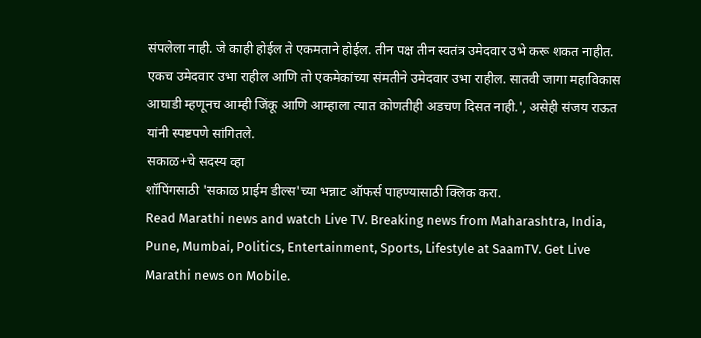संपलेला नाही. जे काही होईल ते एकमताने होईल. तीन पक्ष तीन स्वतंत्र उमेदवार उभे करू शकत नाहीत. एकच उमेदवार उभा राहील आणि तो एकमेकांच्या संमतीने उमेदवार उभा राहील. सातवी जागा महाविकास आघाडी म्हणूनच आम्ही जिंकू आणि आम्हाला त्यात कोणतीही अडचण दिसत नाही.', असेही संजय राऊत यांनी स्पष्टपणे सांगितले.
सकाळ+चे सदस्य व्हा
शॉपिंगसाठी 'सकाळ प्राईम डील्स'च्या भन्नाट ऑफर्स पाहण्यासाठी क्लिक करा.
Read Marathi news and watch Live TV. Breaking news from Maharashtra, India, Pune, Mumbai, Politics, Entertainment, Sports, Lifestyle at SaamTV. Get Live Marathi news on Mobile.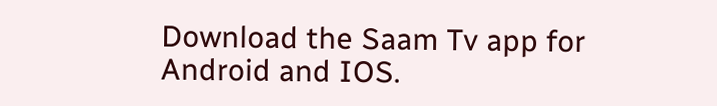Download the Saam Tv app for Android and IOS.